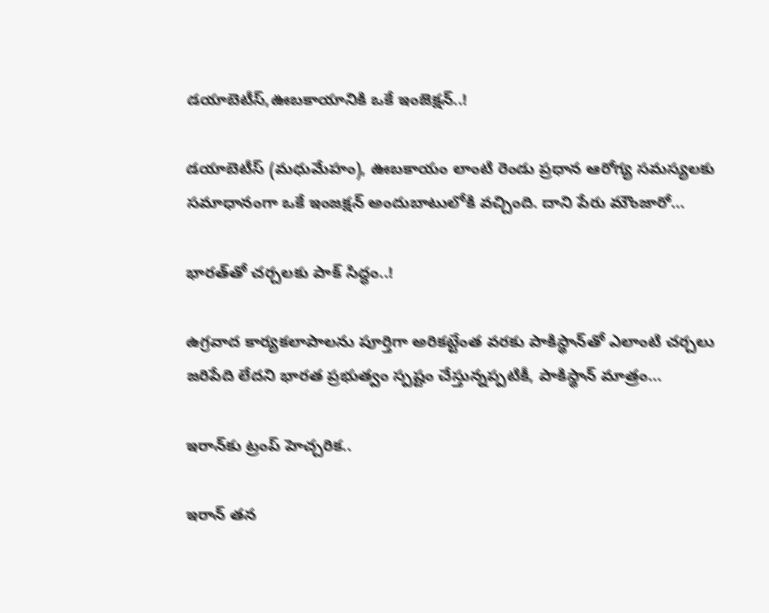డయాబెటీస్,ఊబకాయానికి ఒకే ఇంజెక్షన్..!

డయాబెటీస్ (మధుమేహం), ఊబకాయం లాంటి రెండు ప్రధాన ఆరోగ్య సమస్యలకు సమాధానంగా ఒకే ఇంజక్షన్ అందుబాటులోకి వచ్చింది. దాని పేరు మౌంజారో…

భారత్‌తో చర్చలకు పాక్ సిద్ధం..!

ఉగ్రవాద కార్యకలాపాలను పూర్తిగా అరికట్టేంత వరకు పాకిస్థాన్‌తో ఎలాంటి చర్చలు జరిపేది లేదని భారత ప్రభుత్వం స్పష్టం చేస్తున్నప్పటికీ, పాకిస్థాన్ మాత్రం…

ఇరాన్‌‍కు ట్రంప్ హెచ్చరిక..

ఇరాన్ తన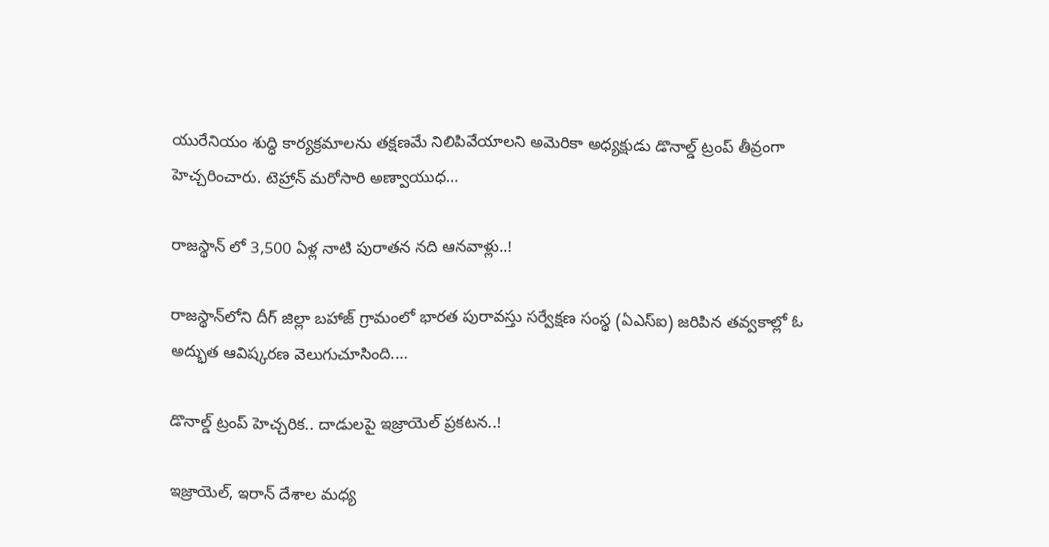యురేనియం శుద్ధి కార్యక్రమాలను తక్షణమే నిలిపివేయాలని అమెరికా అధ్యక్షుడు డొనాల్డ్ ట్రంప్ తీవ్రంగా హెచ్చరించారు. టెహ్రాన్ మరోసారి అణ్వాయుధ…

రాజస్థాన్ లో 3,500 ఏళ్ల నాటి పురాతన నది ఆనవాళ్లు..!

రాజస్థాన్‌లోని దీగ్ జిల్లా బహాజ్ గ్రామంలో భారత పురావస్తు సర్వేక్షణ సంస్థ (ఏఎస్ఐ) జరిపిన తవ్వకాల్లో ఓ అద్భుత ఆవిష్కరణ వెలుగుచూసింది.…

డొనాల్డ్ ట్రంప్ హెచ్చరిక.. దాడులపై ఇజ్రాయెల్ ప్రకటన..!

ఇజ్రాయెల్, ఇరాన్ దేశాల మధ్య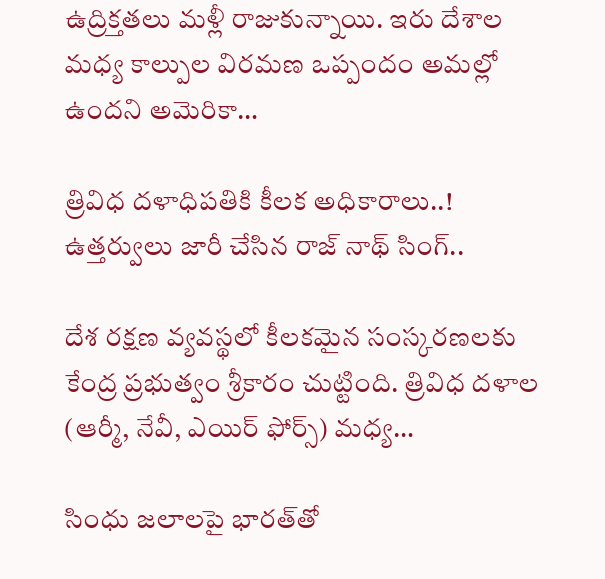ఉద్రిక్తతలు మళ్లీ రాజుకున్నాయి. ఇరు దేశాల మధ్య కాల్పుల విరమణ ఒప్పందం అమల్లో ఉందని అమెరికా…

త్రివిధ దళాధిపతికి కీలక అధికారాలు..! ఉత్తర్వులు జారీ చేసిన రాజ్ నాథ్ సింగ్..

దేశ రక్షణ వ్యవస్థలో కీలకమైన సంస్కరణలకు కేంద్ర ప్రభుత్వం శ్రీకారం చుట్టింది. త్రివిధ దళాల (ఆర్మీ, నేవీ, ఎయిర్ ఫోర్స్) మధ్య…

సింధు జలాలపై భారత్‌తో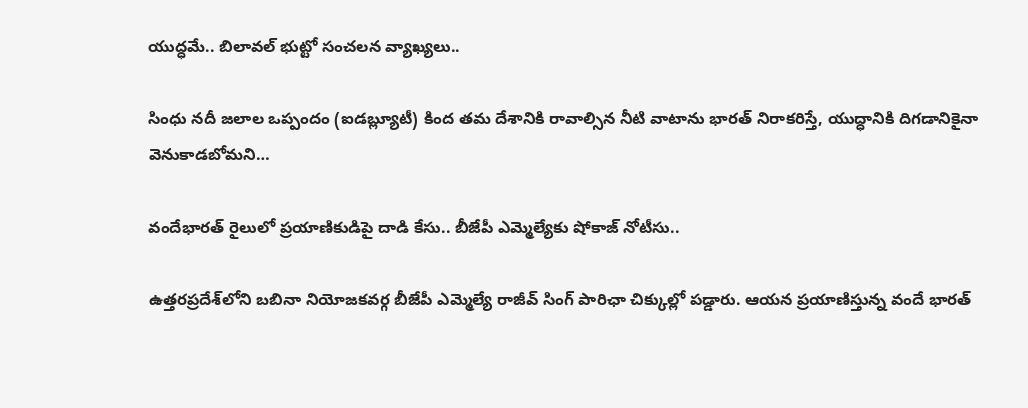యుద్ధమే.. బిలావల్ భుట్టో సంచలన వ్యాఖ్యలు..

సింధు నదీ జలాల ఒప్పందం (ఐడబ్ల్యూటీ) కింద తమ దేశానికి రావాల్సిన నీటి వాటాను భారత్ నిరాకరిస్తే, యుద్ధానికి దిగడానికైనా వెనుకాడబోమని…

వందేభారత్ రైలులో ప్రయాణికుడిపై దాడి కేసు.. బీజేపీ ఎమ్మెల్యేకు షోకాజ్ నోటీసు..

ఉత్తరప్రదేశ్‌‌లోని బబినా నియోజకవర్గ బీజేపీ ఎమ్మెల్యే రాజీవ్ సింగ్ పారిఛా చిక్కుల్లో పడ్డారు. ఆయన ప్రయాణిస్తున్న వందే భారత్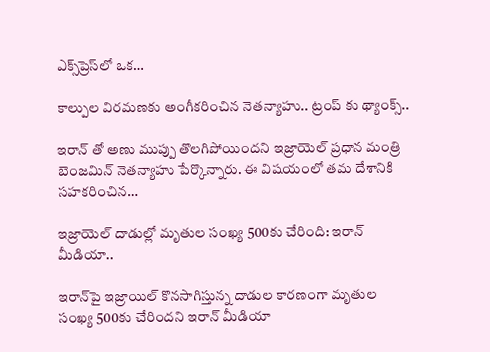ఎక్స్‌ప్రెస్‌లో ఒక…

కాల్పుల విరమణకు అంగీకరించిన నెతన్యాహు.. ట్రంప్ కు థ్యాంక్స్..

ఇరాన్ తో అణు ముప్పు తొలగిపోయిందని ఇజ్రాయెల్ ప్రధాన మంత్రి బెంజమిన్ నెతన్యాహు పేర్కొన్నారు. ఈ విషయంలో తమ దేశానికి సహకరించిన…

ఇజ్రాయెల్ దాడుల్లో మృతుల సంఖ్య 500కు చేరింది: ఇరాన్ మీడియా..

ఇరాన్‌పై ఇజ్రాయిల్ కొనసాగిస్తున్న దాడుల కారణంగా మృతుల సంఖ్య 500కు చేరిందని ఇరాన్ మీడియా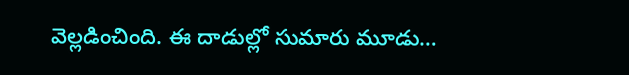వెల్లడించింది. ఈ దాడుల్లో సుమారు మూడు…